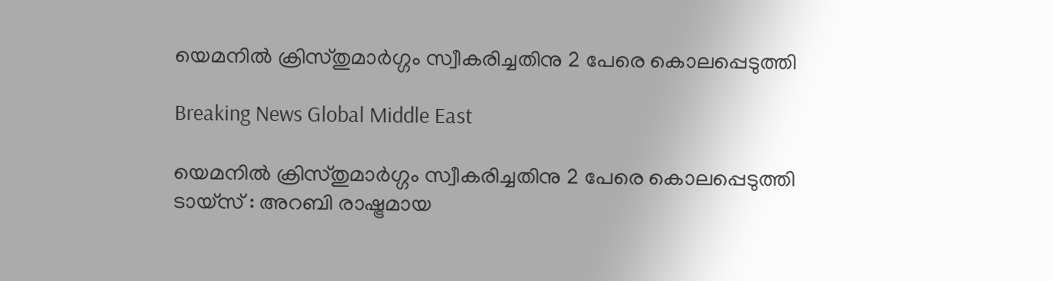യെമനില്‍ ക്രിസ്തുമാര്‍ഗ്ഗം സ്വീകരിച്ചതിനു 2 പേരെ കൊലപ്പെടുത്തി

Breaking News Global Middle East

യെമനില്‍ ക്രിസ്തുമാര്‍ഗ്ഗം സ്വീകരിച്ചതിനു 2 പേരെ കൊലപ്പെടുത്തി
ടായ്സ് : അറബി രാഷ്ട്രമായ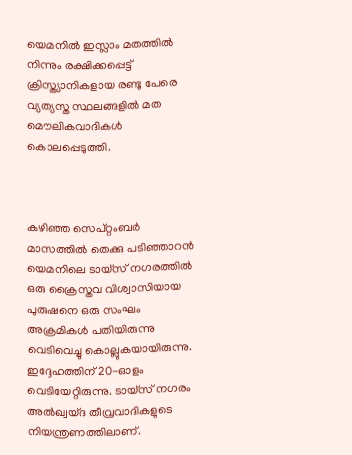യെമനില്‍ ഇസ്ലാം മതത്തില്‍ നിന്നും രക്ഷിക്കപ്പെട്ട് ക്രിസ്ത്യാനികളായ രണ്ടു പേരെ വ്യത്യസ്ത സ്ഥലങ്ങളില്‍ മത മൌലികവാദികള്‍ കൊലപ്പെടുത്തി.



കഴിഞ്ഞ സെപ്റ്റംബര്‍ മാസത്തില്‍ തെക്കു പടിഞ്ഞാറന്‍ യെമനിലെ ടായ്സ് നഗരത്തില്‍ ഒരു ക്രൈസ്തവ വിശ്വാസിയായ പുരുഷനെ ഒരു സംഘം അക്രമികള്‍ പതിയിരുന്നു വെടിവെച്ചു കൊല്ലുകയായിരുന്നു. ഇദ്ദേഹത്തിന് 20-ഓളം വെടിയേറ്റിരുന്നു. ടായ്സ് നഗരം അല്‍ഖ്വയ്ദ തീവ്രവാദികളുടെ നിയന്ത്രണത്തിലാണ്.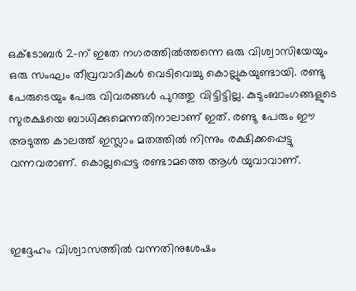ഒക്ടോബര്‍ 2-ന് ഇതേ നഗരത്തില്‍ത്തന്നെ ഒരു വിശ്വാസിയേയും ഒരു സംഘം തീവ്രവാദികള്‍ വെടിവെച്ചു കൊല്ലുകയുണ്ടായി. രണ്ടു പേരുടെയും പേരു വിവരങ്ങള്‍ പുറത്തു വിട്ടിട്ടില്ല. കുടുംബാംഗങ്ങളുടെ സുരക്ഷയെ ബാധിക്കുമെന്നതിനാലാണ് ഇത്. രണ്ടു പേരും ഈ അടുത്ത കാലത്ത് ഇസ്ലാം മതത്തില്‍ നിന്നും രക്ഷിക്കപ്പെട്ടു വന്നവരാണ്. കൊല്ലപ്പെട്ട രണ്ടാമത്തെ ആള്‍ യുവാവാണ്.



ഇദ്ദേഹം വിശ്വാസത്തില്‍ വന്നതിനുശേഷം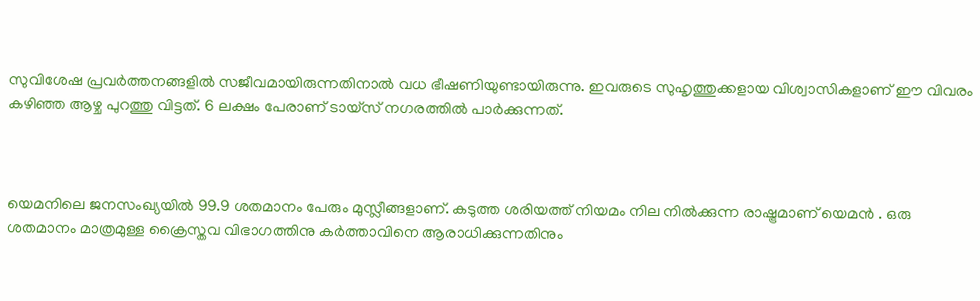സുവിശേഷ പ്രവര്‍ത്തനങ്ങളില്‍ സജീവമായിരുന്നതിനാല്‍ വധ ഭീഷണിയുണ്ടായിരുന്നു. ഇവരുടെ സുഹൃത്തുക്കളായ വിശ്വാസികളാണ് ഈ വിവരം കഴിഞ്ഞ ആഴ്ച പുറത്തു വിട്ടത്. 6 ലക്ഷം പേരാണ് ടായ്സ് നഗരത്തില്‍ പാര്‍ക്കുന്നത്.



യെമനിലെ ജനസംഖ്യയില്‍ 99.9 ശതമാനം പേരും മുസ്ലീങ്ങളാണ്. കടുത്ത ശരിയത്ത് നിയമം നില നില്‍ക്കുന്ന രാഷ്ട്രമാണ് യെമന്‍ . ഒരു ശതമാനം മാത്രമുള്ള ക്രൈസ്തവ വിഭാഗത്തിനു കര്‍ത്താവിനെ ആരാധിക്കുന്നതിനും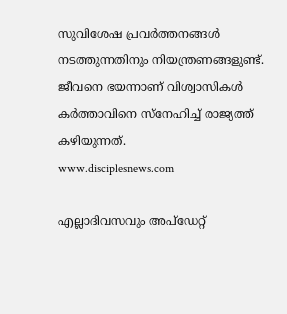സുവിശേഷ പ്രവര്‍ത്തനങ്ങള്‍ നടത്തുന്നതിനും നിയന്ത്രണങ്ങളുണ്ട്. ജീവനെ ഭയന്നാണ് വിശ്വാസികള്‍ കര്‍ത്താവിനെ സ്നേഹിച്ച് രാജ്യത്ത് കഴിയുന്നത്.
www.disciplesnews.com

എല്ലാദിവസവും അപ്ഡേറ്റ്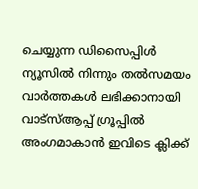ചെയ്യുന്ന ഡിസൈപ്പിൾ ന്യൂസിൽ നിന്നും തൽസമയം വാർത്തകൾ ലഭിക്കാനായി വാട്സ്ആപ്പ് ഗ്രൂപ്പിൽ അംഗമാകാൻ ഇവിടെ ക്ലിക്ക്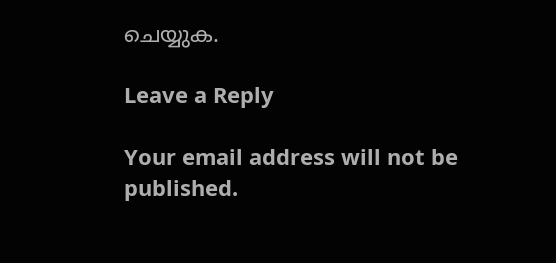ചെയ്യുക.

Leave a Reply

Your email address will not be published.